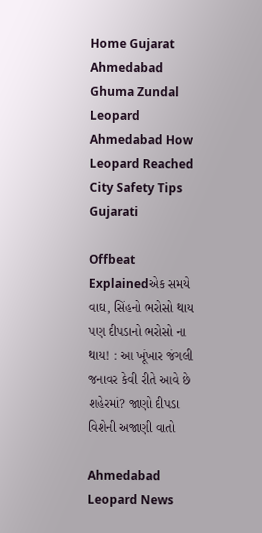Home Gujarat Ahmedabad Ghuma Zundal Leopard Ahmedabad How Leopard Reached City Safety Tips Gujarati

Offbeat Explainedએક સમયે વાઘ, સિંહનો ભરોસો થાય પણ દીપડાનો ભરોસો ના થાય! : આ ખૂંખાર જંગલી જનાવર કેવી રીતે આવે છે શહેરમાં? જાણો દીપડા વિશેની અજાણી વાતો

Ahmedabad Leopard News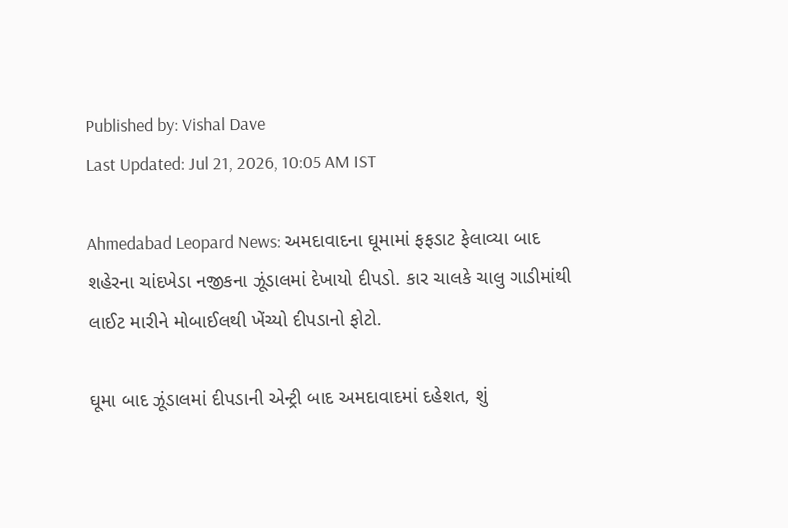Published by: Vishal Dave
Last Updated: Jul 21, 2026, 10:05 AM IST

Ahmedabad Leopard News: અમદાવાદના ઘૂમામાં ફફડાટ ફેલાવ્યા બાદ શહેરના ચાંદખેડા નજીકના ઝૂંડાલમાં દેખાયો દીપડો. કાર ચાલકે ચાલુ ગાડીમાંથી લાઈટ મારીને મોબાઈલથી ખેંચ્યો દીપડાનો ફોટો.

ઘૂમા બાદ ઝૂંડાલમાં દીપડાની એન્ટ્રી બાદ અમદાવાદમાં દહેશત, શું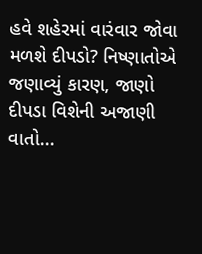હવે શહેરમાં વારંવાર જોવા મળશે દીપડો? નિષ્ણાતોએ જણાવ્યું કારણ, જાણો દીપડા વિશેની અજાણી વાતો...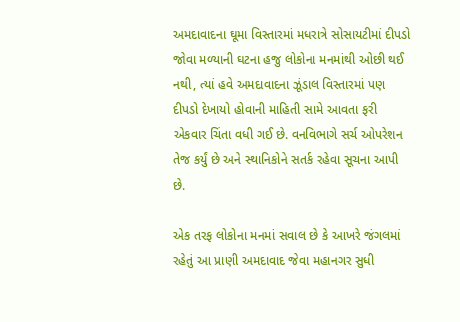અમદાવાદના ઘૂમા વિસ્તારમાં મધરાત્રે સોસાયટીમાં દીપડો જોવા મળ્યાની ઘટના હજુ લોકોના મનમાંથી ઓછી થઈ નથી, ત્યાં હવે અમદાવાદના ઝૂંડાલ વિસ્તારમાં પણ દીપડો દેખાયો હોવાની માહિતી સામે આવતા ફરી એકવાર ચિંતા વધી ગઈ છે. વનવિભાગે સર્ચ ઓપરેશન તેજ કર્યું છે અને સ્થાનિકોને સતર્ક રહેવા સૂચના આપી છે.

એક તરફ લોકોના મનમાં સવાલ છે કે આખરે જંગલમાં રહેતું આ પ્રાણી અમદાવાદ જેવા મહાનગર સુધી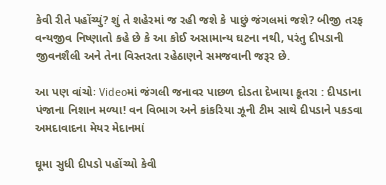કેવી રીતે પહોંચ્યું? શું તે શહેરમાં જ રહી જશે કે પાછું જંગલમાં જશે? બીજી તરફ વન્યજીવ નિષ્ણાતો કહે છે કે આ કોઈ અસામાન્ય ઘટના નથી, પરંતુ દીપડાની જીવનશૈલી અને તેના વિસ્તરતા રહેઠાણને સમજવાની જરૂર છે.

આ પણ વાંચોઃ Videoમાં જંગલી જનાવર પાછળ દોડતા દેખાયા કૂતરા : દીપડાના પંજાના નિશાન મળ્યા! વન વિભાગ અને કાંકરિયા ઝૂની ટીમ સાથે દીપડાને પકડવા અમદાવાદના મેયર મેદાનમાં

ઘૂમા સુધી દીપડો પહોંચ્યો કેવી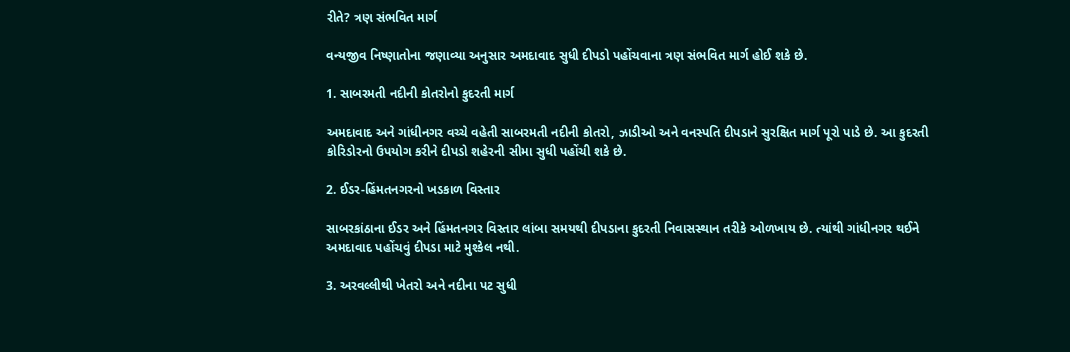રીતે? ત્રણ સંભવિત માર્ગ

વન્યજીવ નિષ્ણાતોના જણાવ્યા અનુસાર અમદાવાદ સુધી દીપડો પહોંચવાના ત્રણ સંભવિત માર્ગ હોઈ શકે છે.

1. સાબરમતી નદીની કોતરોનો કુદરતી માર્ગ

અમદાવાદ અને ગાંધીનગર વચ્ચે વહેતી સાબરમતી નદીની કોતરો, ઝાડીઓ અને વનસ્પતિ દીપડાને સુરક્ષિત માર્ગ પૂરો પાડે છે. આ કુદરતી કોરિડોરનો ઉપયોગ કરીને દીપડો શહેરની સીમા સુધી પહોંચી શકે છે.

2. ઈડર-હિંમતનગરનો ખડકાળ વિસ્તાર

સાબરકાંઠાના ઈડર અને હિંમતનગર વિસ્તાર લાંબા સમયથી દીપડાના કુદરતી નિવાસસ્થાન તરીકે ઓળખાય છે. ત્યાંથી ગાંધીનગર થઈને અમદાવાદ પહોંચવું દીપડા માટે મુશ્કેલ નથી.

3. અરવલ્લીથી ખેતરો અને નદીના પટ સુધી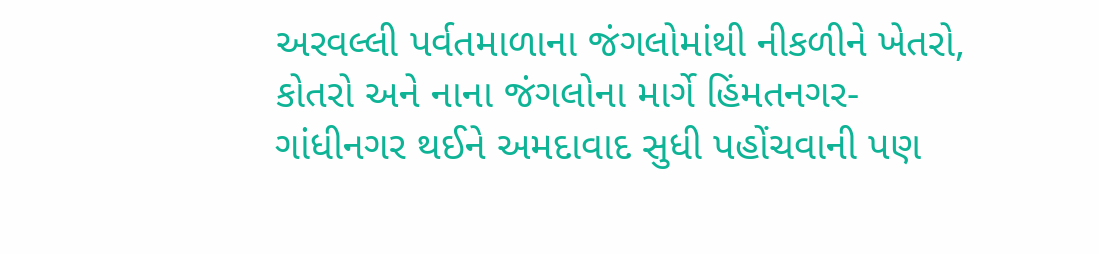અરવલ્લી પર્વતમાળાના જંગલોમાંથી નીકળીને ખેતરો, કોતરો અને નાના જંગલોના માર્ગે હિંમતનગર-ગાંધીનગર થઈને અમદાવાદ સુધી પહોંચવાની પણ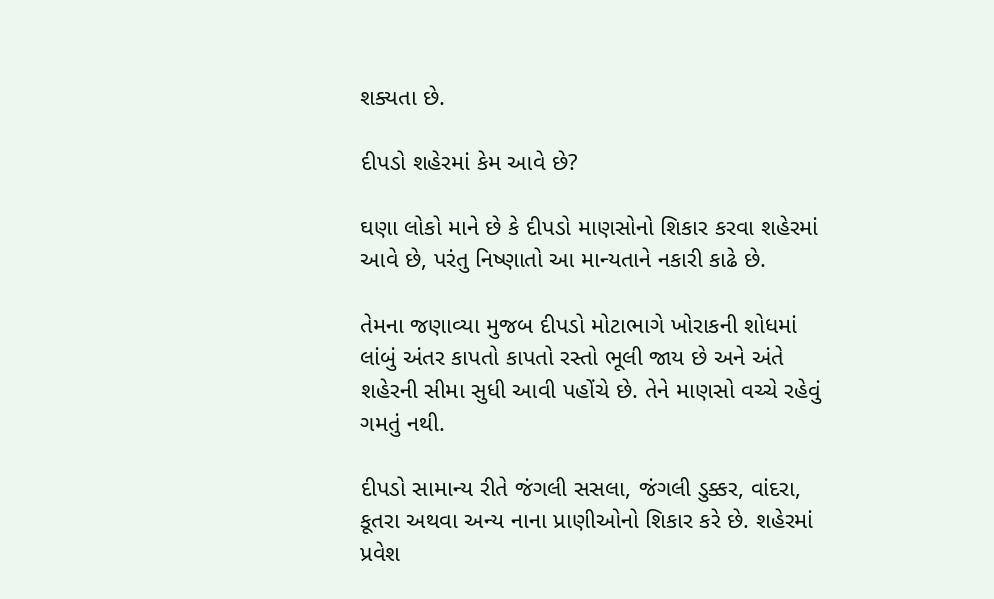શક્યતા છે.

દીપડો શહેરમાં કેમ આવે છે?

ઘણા લોકો માને છે કે દીપડો માણસોનો શિકાર કરવા શહેરમાં આવે છે, પરંતુ નિષ્ણાતો આ માન્યતાને નકારી કાઢે છે.

તેમના જણાવ્યા મુજબ દીપડો મોટાભાગે ખોરાકની શોધમાં લાંબું અંતર કાપતો કાપતો રસ્તો ભૂલી જાય છે અને અંતે શહેરની સીમા સુધી આવી પહોંચે છે. તેને માણસો વચ્ચે રહેવું ગમતું નથી.

દીપડો સામાન્ય રીતે જંગલી સસલા, જંગલી ડુક્કર, વાંદરા, કૂતરા અથવા અન્ય નાના પ્રાણીઓનો શિકાર કરે છે. શહેરમાં પ્રવેશ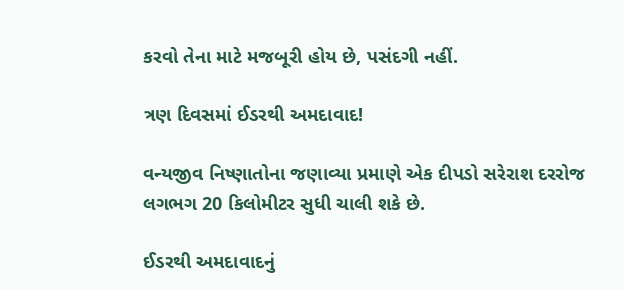કરવો તેના માટે મજબૂરી હોય છે, પસંદગી નહીં.

ત્રણ દિવસમાં ઈડરથી અમદાવાદ!

વન્યજીવ નિષ્ણાતોના જણાવ્યા પ્રમાણે એક દીપડો સરેરાશ દરરોજ લગભગ 20 કિલોમીટર સુધી ચાલી શકે છે.

ઈડરથી અમદાવાદનું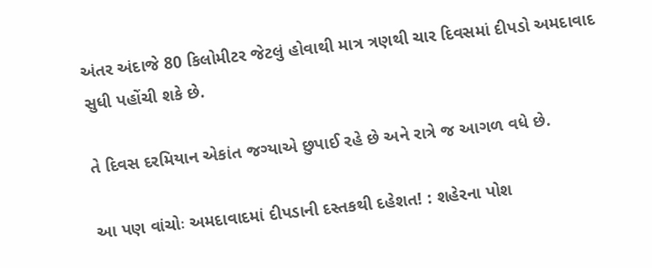અંતર અંદાજે 80 કિલોમીટર જેટલું હોવાથી માત્ર ત્રણથી ચાર દિવસમાં દીપડો અમદાવાદ સુધી પહોંચી શકે છે.

તે દિવસ દરમિયાન એકાંત જગ્યાએ છુપાઈ રહે છે અને રાત્રે જ આગળ વધે છે.

આ પણ વાંચોઃ અમદાવાદમાં દીપડાની દસ્તકથી દહેશત! : શહેરના પોશ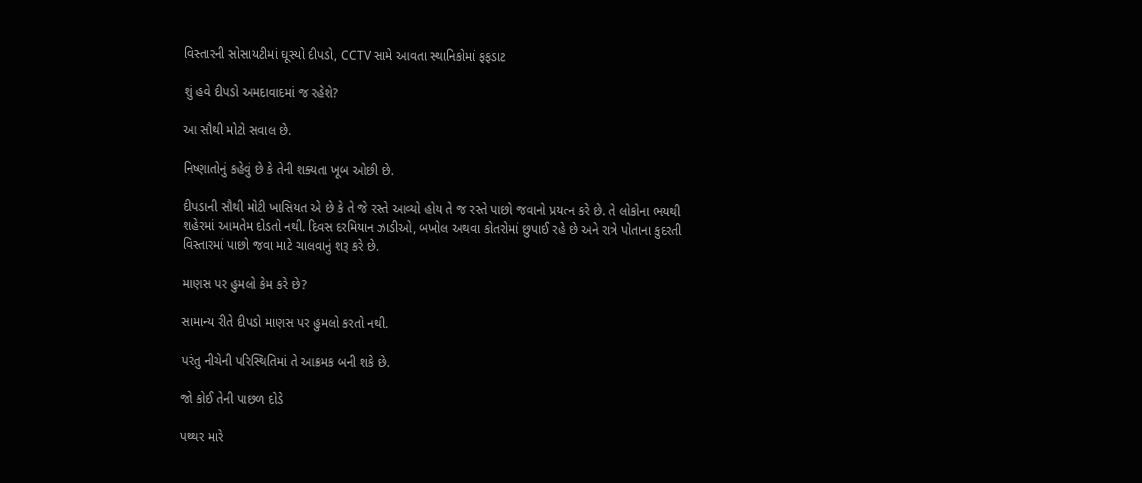વિસ્તારની સોસાયટીમાં ઘૂસ્યો દીપડો, CCTV સામે આવતા સ્થાનિકોમાં ફફડાટ

શું હવે દીપડો અમદાવાદમાં જ રહેશે?

આ સૌથી મોટો સવાલ છે.

નિષ્ણાતોનું કહેવું છે કે તેની શક્યતા ખૂબ ઓછી છે.

દીપડાની સૌથી મોટી ખાસિયત એ છે કે તે જે રસ્તે આવ્યો હોય તે જ રસ્તે પાછો જવાનો પ્રયત્ન કરે છે. તે લોકોના ભયથી શહેરમાં આમતેમ દોડતો નથી. દિવસ દરમિયાન ઝાડીઓ, બખોલ અથવા કોતરોમાં છુપાઈ રહે છે અને રાત્રે પોતાના કુદરતી વિસ્તારમાં પાછો જવા માટે ચાલવાનું શરૂ કરે છે.

માણસ પર હુમલો કેમ કરે છે?

સામાન્ય રીતે દીપડો માણસ પર હુમલો કરતો નથી.

પરંતુ નીચેની પરિસ્થિતિમાં તે આક્રમક બની શકે છે.

જો કોઈ તેની પાછળ દોડે

પથ્થર મારે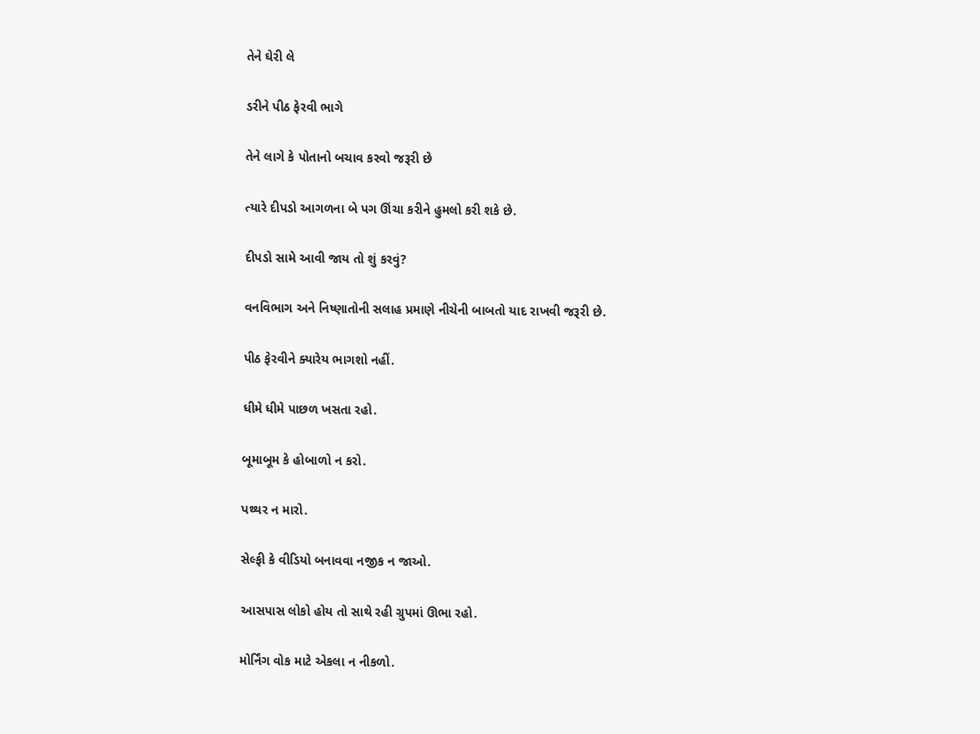તેને ઘેરી લે

ડરીને પીઠ ફેરવી ભાગે

તેને લાગે કે પોતાનો બચાવ કરવો જરૂરી છે

ત્યારે દીપડો આગળના બે પગ ઊંચા કરીને હુમલો કરી શકે છે.

દીપડો સામે આવી જાય તો શું કરવું?

વનવિભાગ અને નિષ્ણાતોની સલાહ પ્રમાણે નીચેની બાબતો યાદ રાખવી જરૂરી છે.

પીઠ ફેરવીને ક્યારેય ભાગશો નહીં.

ધીમે ધીમે પાછળ ખસતા રહો.

બૂમાબૂમ કે હોબાળો ન કરો.

પથ્થર ન મારો.

સેલ્ફી કે વીડિયો બનાવવા નજીક ન જાઓ.

આસપાસ લોકો હોય તો સાથે રહી ગ્રુપમાં ઊભા રહો.

મોર્નિંગ વોક માટે એકલા ન નીકળો.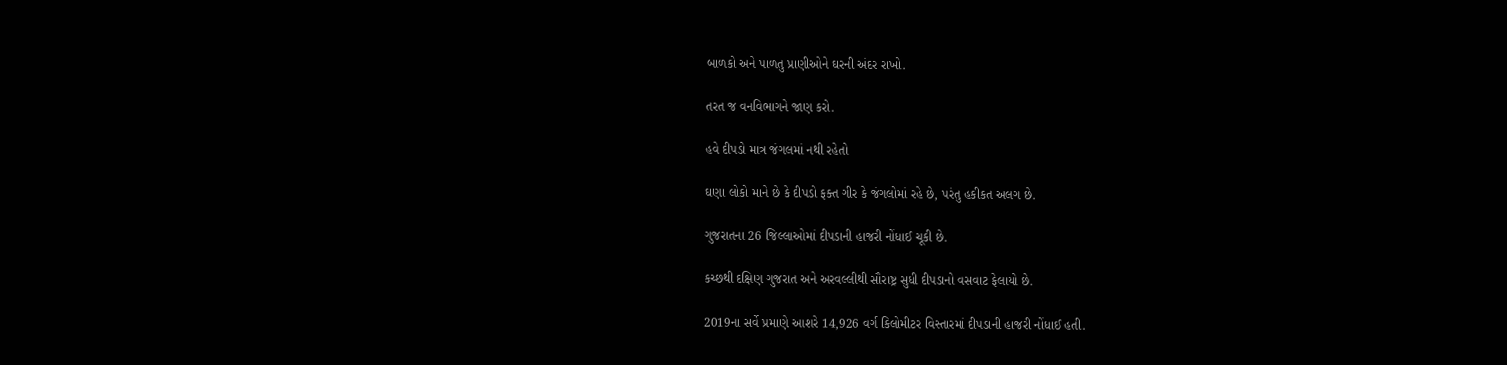બાળકો અને પાળતુ પ્રાણીઓને ઘરની અંદર રાખો.

તરત જ વનવિભાગને જાણ કરો.

હવે દીપડો માત્ર જંગલમાં નથી રહેતો

ઘણા લોકો માને છે કે દીપડો ફક્ત ગીર કે જંગલોમાં રહે છે, પરંતુ હકીકત અલગ છે.

ગુજરાતના 26 જિલ્લાઓમાં દીપડાની હાજરી નોંધાઈ ચૂકી છે.

કચ્છથી દક્ષિણ ગુજરાત અને અરવલ્લીથી સૌરાષ્ટ્ર સુધી દીપડાનો વસવાટ ફેલાયો છે.

2019ના સર્વે પ્રમાણે આશરે 14,926 વર્ગ કિલોમીટર વિસ્તારમાં દીપડાની હાજરી નોંધાઈ હતી.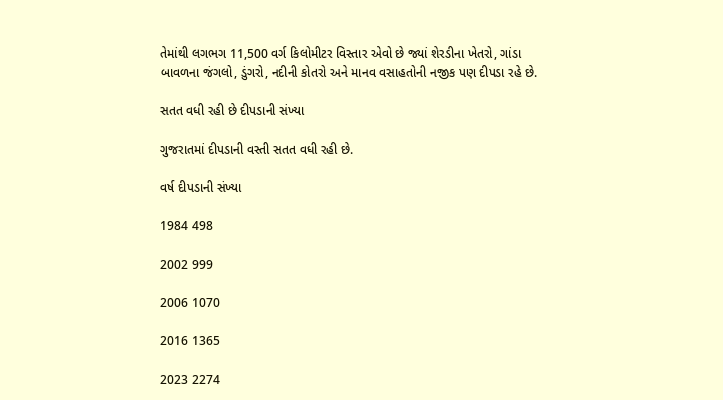તેમાંથી લગભગ 11,500 વર્ગ કિલોમીટર વિસ્તાર એવો છે જ્યાં શેરડીના ખેતરો, ગાંડા બાવળના જંગલો, ડુંગરો, નદીની કોતરો અને માનવ વસાહતોની નજીક પણ દીપડા રહે છે.

સતત વધી રહી છે દીપડાની સંખ્યા

ગુજરાતમાં દીપડાની વસ્તી સતત વધી રહી છે.

વર્ષ દીપડાની સંખ્યા

1984 498

2002 999

2006 1070

2016 1365

2023 2274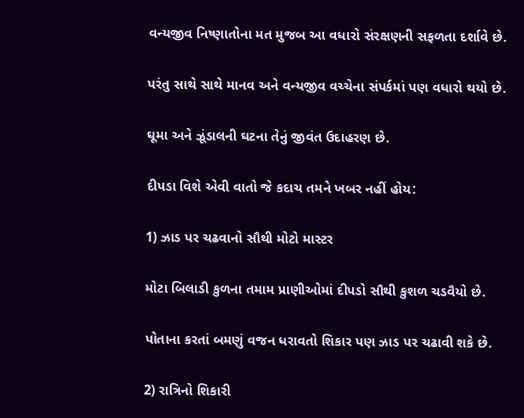વન્યજીવ નિષ્ણાતોના મત મુજબ આ વધારો સંરક્ષણની સફળતા દર્શાવે છે.

પરંતુ સાથે સાથે માનવ અને વન્યજીવ વચ્ચેના સંપર્કમાં પણ વધારો થયો છે.

ઘૂમા અને ઝૂંડાલની ઘટના તેનું જીવંત ઉદાહરણ છે.

દીપડા વિશે એવી વાતો જે કદાચ તમને ખબર નહીં હોય:

1) ઝાડ પર ચઢવાનો સૌથી મોટો માસ્ટર

મોટા બિલાડી કુળના તમામ પ્રાણીઓમાં દીપડો સૌથી કુશળ ચડવૈયો છે.

પોતાના કરતાં બમણું વજન ધરાવતો શિકાર પણ ઝાડ પર ચઢાવી શકે છે.

2) રાત્રિનો શિકારી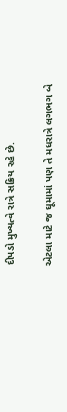દીપડો મુખ્યત્વે રાત્રે સક્રિય રહે છે.

એટલા માટે જ ઘૂમામાં પણ તે મધરાત્રે લગભગ બે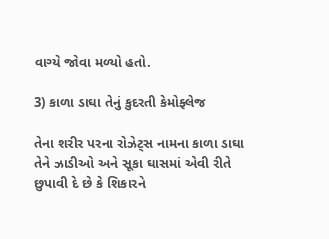વાગ્યે જોવા મળ્યો હતો.

3) કાળા ડાઘા તેનું કુદરતી કેમોફ્લેજ

તેના શરીર પરના રોઝેટ્સ નામના કાળા ડાઘા તેને ઝાડીઓ અને સૂકા ઘાસમાં એવી રીતે છુપાવી દે છે કે શિકારને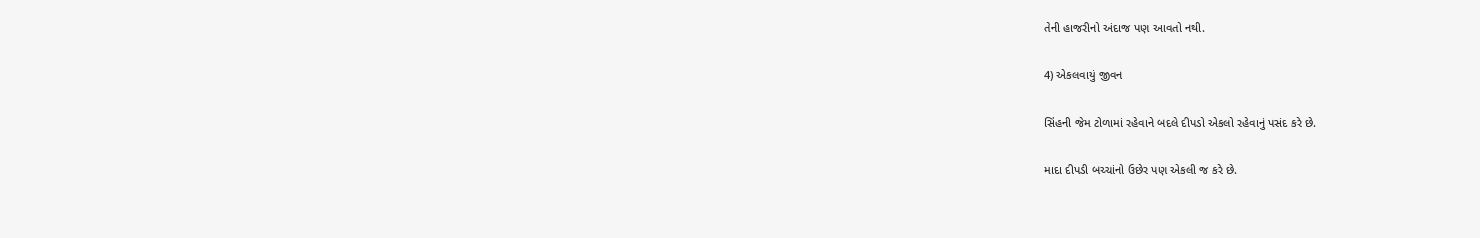તેની હાજરીનો અંદાજ પણ આવતો નથી.

4) એકલવાયું જીવન

સિંહની જેમ ટોળામાં રહેવાને બદલે દીપડો એકલો રહેવાનું પસંદ કરે છે.

માદા દીપડી બચ્ચાંનો ઉછેર પણ એકલી જ કરે છે.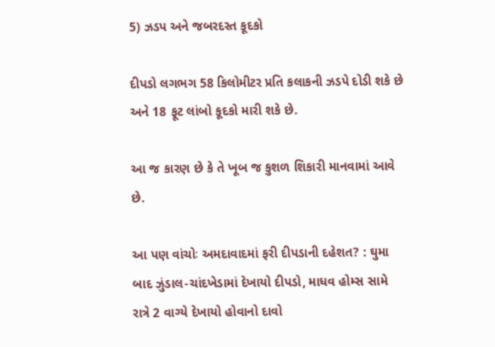5) ઝડપ અને જબરદસ્ત કૂદકો

દીપડો લગભગ 58 કિલોમીટર પ્રતિ કલાકની ઝડપે દોડી શકે છે અને 18 ફૂટ લાંબો કૂદકો મારી શકે છે.

આ જ કારણ છે કે તે ખૂબ જ કુશળ શિકારી માનવામાં આવે છે.

આ પણ વાંચોઃ અમદાવાદમાં ફરી દીપડાની દહેશત? : ઘુમા બાદ ઝુંડાલ-ચાંદખેડામાં દેખાયો દીપડો, માધવ હોમ્સ સામે રાત્રે 2 વાગ્યે દેખાયો હોવાનો દાવો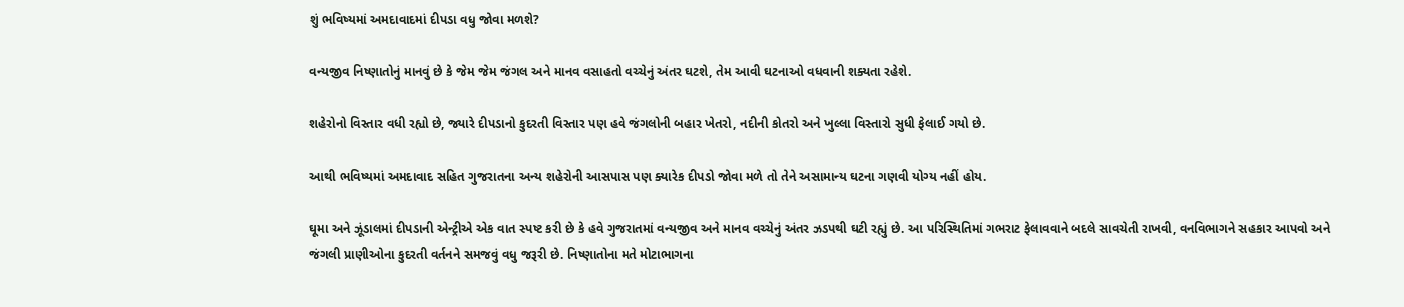શું ભવિષ્યમાં અમદાવાદમાં દીપડા વધુ જોવા મળશે?

વન્યજીવ નિષ્ણાતોનું માનવું છે કે જેમ જેમ જંગલ અને માનવ વસાહતો વચ્ચેનું અંતર ઘટશે, તેમ આવી ઘટનાઓ વધવાની શક્યતા રહેશે.

શહેરોનો વિસ્તાર વધી રહ્યો છે, જ્યારે દીપડાનો કુદરતી વિસ્તાર પણ હવે જંગલોની બહાર ખેતરો, નદીની કોતરો અને ખુલ્લા વિસ્તારો સુધી ફેલાઈ ગયો છે.

આથી ભવિષ્યમાં અમદાવાદ સહિત ગુજરાતના અન્ય શહેરોની આસપાસ પણ ક્યારેક દીપડો જોવા મળે તો તેને અસામાન્ય ઘટના ગણવી યોગ્ય નહીં હોય.

ઘૂમા અને ઝૂંડાલમાં દીપડાની એન્ટ્રીએ એક વાત સ્પષ્ટ કરી છે કે હવે ગુજરાતમાં વન્યજીવ અને માનવ વચ્ચેનું અંતર ઝડપથી ઘટી રહ્યું છે. આ પરિસ્થિતિમાં ગભરાટ ફેલાવવાને બદલે સાવચેતી રાખવી, વનવિભાગને સહકાર આપવો અને જંગલી પ્રાણીઓના કુદરતી વર્તનને સમજવું વધુ જરૂરી છે. નિષ્ણાતોના મતે મોટાભાગના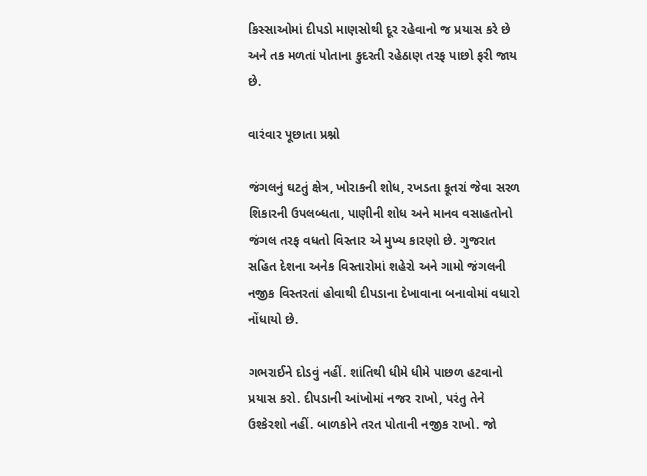કિસ્સાઓમાં દીપડો માણસોથી દૂર રહેવાનો જ પ્રયાસ કરે છે અને તક મળતાં પોતાના કુદરતી રહેઠાણ તરફ પાછો ફરી જાય છે.

વારંવાર પૂછાતા પ્રશ્નો

જંગલનું ઘટતું ક્ષેત્ર, ખોરાકની શોધ, રખડતા કૂતરાં જેવા સરળ શિકારની ઉપલબ્ધતા, પાણીની શોધ અને માનવ વસાહતોનો જંગલ તરફ વધતો વિસ્તાર એ મુખ્ય કારણો છે. ગુજરાત સહિત દેશના અનેક વિસ્તારોમાં શહેરો અને ગામો જંગલની નજીક વિસ્તરતાં હોવાથી દીપડાના દેખાવાના બનાવોમાં વધારો નોંધાયો છે.

ગભરાઈને દોડવું નહીં. શાંતિથી ધીમે ધીમે પાછળ હટવાનો પ્રયાસ કરો. દીપડાની આંખોમાં નજર રાખો, પરંતુ તેને ઉશ્કેરશો નહીં. બાળકોને તરત પોતાની નજીક રાખો. જો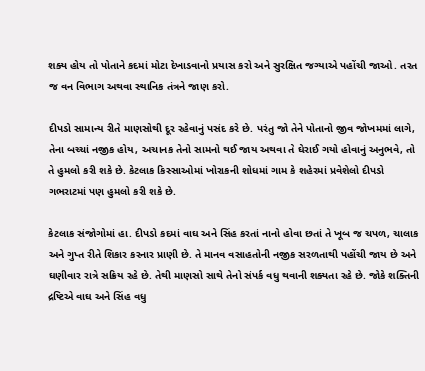શક્ય હોય તો પોતાને કદમાં મોટા દેખાડવાનો પ્રયાસ કરો અને સુરક્ષિત જગ્યાએ પહોંચી જાઓ. તરત જ વન વિભાગ અથવા સ્થાનિક તંત્રને જાણ કરો.

દીપડો સામાન્ય રીતે માણસોથી દૂર રહેવાનું પસંદ કરે છે. પરંતુ જો તેને પોતાનો જીવ જોખમમાં લાગે, તેના બચ્ચાં નજીક હોય, અચાનક તેનો સામનો થઈ જાય અથવા તે ઘેરાઈ ગયો હોવાનું અનુભવે, તો તે હુમલો કરી શકે છે. કેટલાક કિસ્સાઓમાં ખોરાકની શોધમાં ગામ કે શહેરમાં પ્રવેશેલો દીપડો ગભરાટમાં પણ હુમલો કરી શકે છે.

કેટલાક સંજોગોમાં હા. દીપડો કદમાં વાઘ અને સિંહ કરતાં નાનો હોવા છતાં તે ખૂબ જ ચપળ, ચાલાક અને ગુપ્ત રીતે શિકાર કરનાર પ્રાણી છે. તે માનવ વસાહતોની નજીક સરળતાથી પહોંચી જાય છે અને ઘણીવાર રાત્રે સક્રિય રહે છે. તેથી માણસો સાથે તેનો સંપર્ક વધુ થવાની શક્યતા રહે છે. જોકે શક્તિની દ્રષ્ટિએ વાઘ અને સિંહ વધુ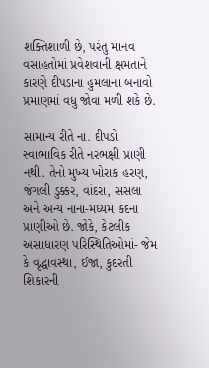શક્તિશાળી છે, પરંતુ માનવ વસાહતોમાં પ્રવેશવાની ક્ષમતાને કારણે દીપડાના હુમલાના બનાવો પ્રમાણમાં વધુ જોવા મળી શકે છે.

સામાન્ય રીતે ના. દીપડો સ્વાભાવિક રીતે નરભક્ષી પ્રાણી નથી. તેનો મુખ્ય ખોરાક હરણ, જંગલી ડુક્કર, વાંદરા, સસલા અને અન્ય નાના-મધ્યમ કદના પ્રાણીઓ છે. જોકે, કેટલીક અસાધારણ પરિસ્થિતિઓમાં- જેમ કે વૃદ્ધાવસ્થા, ઈજા, કુદરતી શિકારની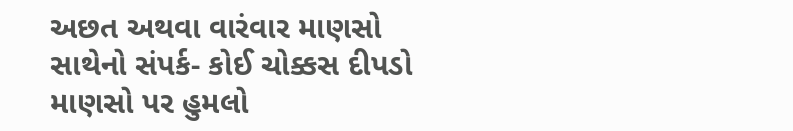અછત અથવા વારંવાર માણસો સાથેનો સંપર્ક- કોઈ ચોક્કસ દીપડો માણસો પર હુમલો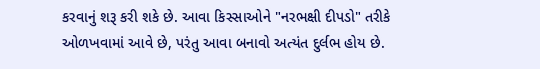કરવાનું શરૂ કરી શકે છે. આવા કિસ્સાઓને "નરભક્ષી દીપડો" તરીકે ઓળખવામાં આવે છે, પરંતુ આવા બનાવો અત્યંત દુર્લભ હોય છે.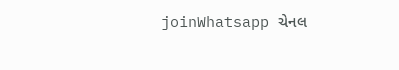joinWhatsapp ચેનલ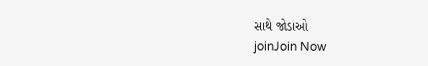સાથે જોડાઓ
joinJoin Now